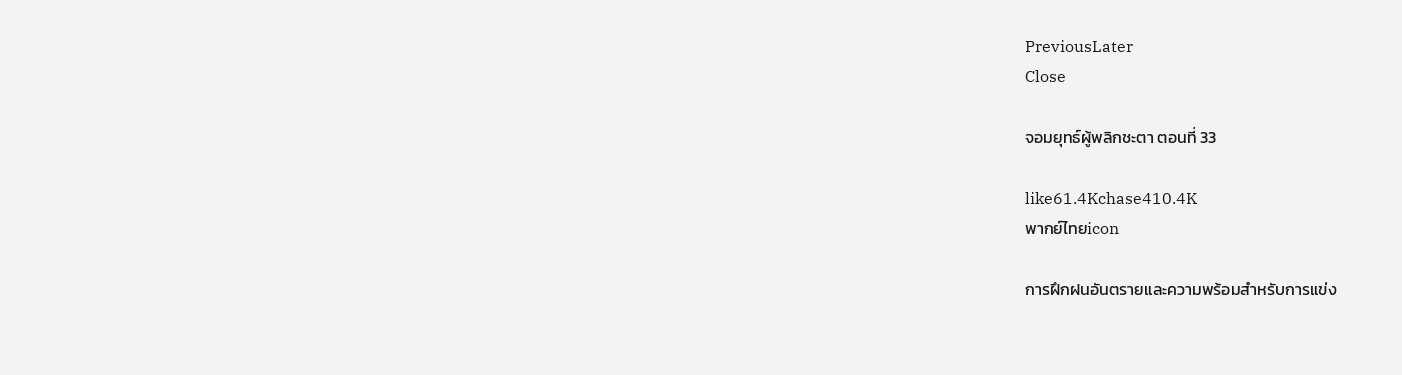PreviousLater
Close

จอมยุทธ์ผู้พลิกชะตา ตอนที่ 33

like61.4Kchase410.4K
พากย์ไทยicon

การฝึกฝนอันตรายและความพร้อมสำหรับการแข่ง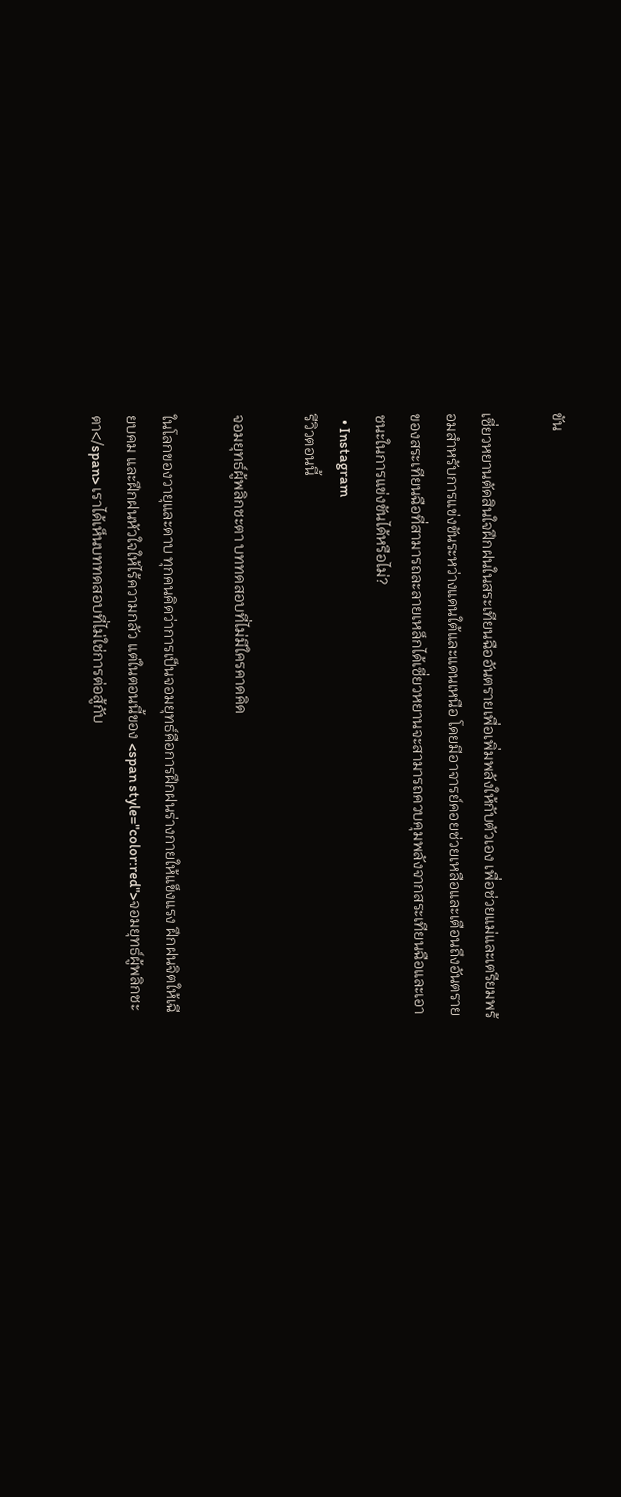ขัน

เซี่ยวหยานตัดสินใจฝึกฝนในสระเทียนฉืออันตรายเพื่อเพิ่มพลังให้กับตัวเอง เพื่อช่วยแม่และเตรียมพร้อมสำหรับการแข่งขันระหว่างแดนใต้และแดนเหนือ โดยมีอาจารย์คอยช่วยเหลือและเตือนถึงอันตรายของสระเทียนฉือที่สามารถละลายเหล็กได้เซี่ยวหยานจะสามารถควบคุมพลังจากสระเทียนฉือและเอาชนะในการแข่งขันได้หรือไม่?
  • Instagram
รีวิวตอนนี้

จอมยุทธ์ผู้พลิกชะตา บททดสอบที่ไม่มีใครคาดคิด

ในโลกของวายุและดาบ ทุกคนคิดว่าการเป็นจอมยุทธ์คือการฝึกฝนร่างกายให้แข็งแรง ฝึกฝนจิตให้เฉียบคม และฝึกฝนหัวใจให้ไร้ความกลัว แต่ในตอนนี้ของ <span style="color:red">จอมยุทธ์ผู้พลิกชะตา</span> เราได้เห็นบททดสอบที่ไม่ใช่การต่อสู้กับ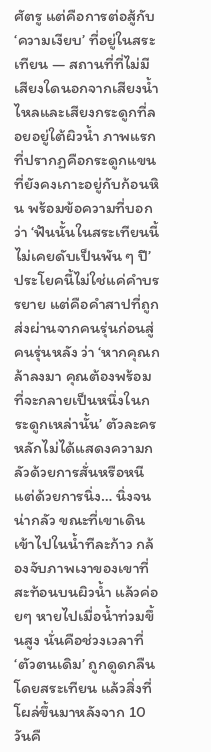ศัตรู แต่คือการต่อสู้กับ ‘ความเงียบ’ ที่อยู่ในสระเทียน — สถานที่ที่ไม่มีเสียงใดนอกจากเสียงน้ำไหลและเสียงกระดูกที่ลอยอยู่ใต้ผิวน้ำ ภาพแรกที่ปรากฏคือกระดูกแขนที่ยังคงเกาะอยู่กับก้อนหิน พร้อมข้อความที่บอกว่า ‘ฟันนั้นในสระเทียนนี้ไม่เคยดับเป็นพัน ๆ ปี’ ประโยคนี้ไม่ใช่แค่คำบรรยาย แต่คือคำสาปที่ถูกส่งผ่านจากคนรุ่นก่อนสู่คนรุ่นหลัง ว่า ‘หากคุณกล้าลงมา คุณต้องพร้อมที่จะกลายเป็นหนึ่งในกระดูกเหล่านั้น’ ตัวละครหลักไม่ได้แสดงความกลัวด้วยการสั่นหรือหนี แต่ด้วยการนิ่ง… นิ่งจนน่ากลัว ขณะที่เขาเดินเข้าไปในน้ำทีละก้าว กล้องจับภาพเงาของเขาที่สะท้อนบนผิวน้ำ แล้วค่อยๆ หายไปเมื่อน้ำท่วมขึ้นสูง นั่นคือช่วงเวลาที่ ‘ตัวตนเดิม’ ถูกดูดกลืนโดยสระเทียน แล้วสิ่งที่โผล่ขึ้นมาหลังจาก 10 วันคื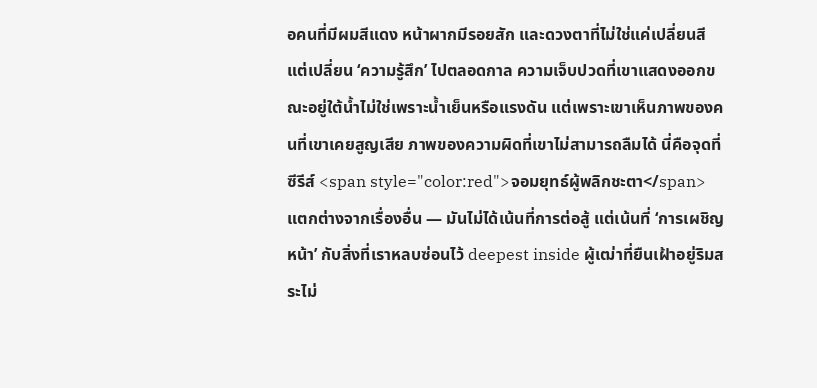อคนที่มีผมสีแดง หน้าผากมีรอยสัก และดวงตาที่ไม่ใช่แค่เปลี่ยนสี แต่เปลี่ยน ‘ความรู้สึก’ ไปตลอดกาล ความเจ็บปวดที่เขาแสดงออกขณะอยู่ใต้น้ำไม่ใช่เพราะน้ำเย็นหรือแรงดัน แต่เพราะเขาเห็นภาพของคนที่เขาเคยสูญเสีย ภาพของความผิดที่เขาไม่สามารถลืมได้ นี่คือจุดที่ซีรีส์ <span style="color:red">จอมยุทธ์ผู้พลิกชะตา</span> แตกต่างจากเรื่องอื่น — มันไม่ได้เน้นที่การต่อสู้ แต่เน้นที่ ‘การเผชิญหน้า’ กับสิ่งที่เราหลบซ่อนไว้ deepest inside ผู้เฒ่าที่ยืนเฝ้าอยู่ริมสระไม่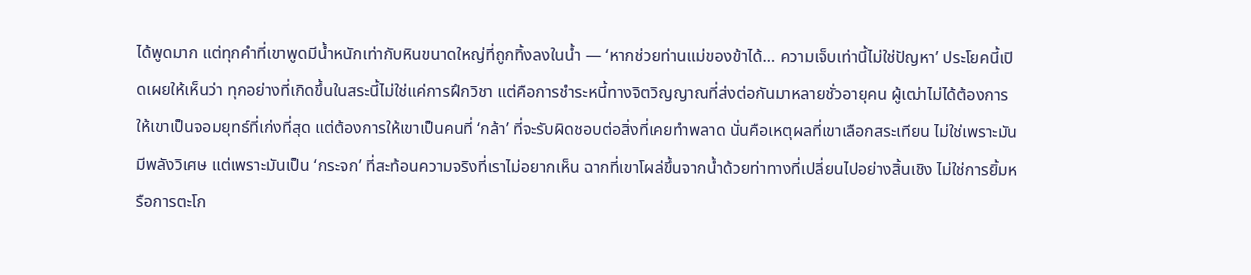ได้พูดมาก แต่ทุกคำที่เขาพูดมีน้ำหนักเท่ากับหินขนาดใหญ่ที่ถูกทิ้งลงในน้ำ — ‘หากช่วยท่านแม่ของข้าได้… ความเจ็บเท่านี้ไม่ใช่ปัญหา’ ประโยคนี้เปิดเผยให้เห็นว่า ทุกอย่างที่เกิดขึ้นในสระนี้ไม่ใช่แค่การฝึกวิชา แต่คือการชำระหนี้ทางจิตวิญญาณที่ส่งต่อกันมาหลายชั่วอายุคน ผู้เฒ่าไม่ได้ต้องการให้เขาเป็นจอมยุทธ์ที่เก่งที่สุด แต่ต้องการให้เขาเป็นคนที่ ‘กล้า’ ที่จะรับผิดชอบต่อสิ่งที่เคยทำพลาด นั่นคือเหตุผลที่เขาเลือกสระเทียน ไม่ใช่เพราะมันมีพลังวิเศษ แต่เพราะมันเป็น ‘กระจก’ ที่สะท้อนความจริงที่เราไม่อยากเห็น ฉากที่เขาโผล่ขึ้นจากน้ำด้วยท่าทางที่เปลี่ยนไปอย่างสิ้นเชิง ไม่ใช่การยิ้มหรือการตะโก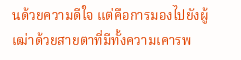นด้วยความดีใจ แต่คือการมองไปยังผู้เฒ่าด้วยสายตาที่มีทั้งความเคารพ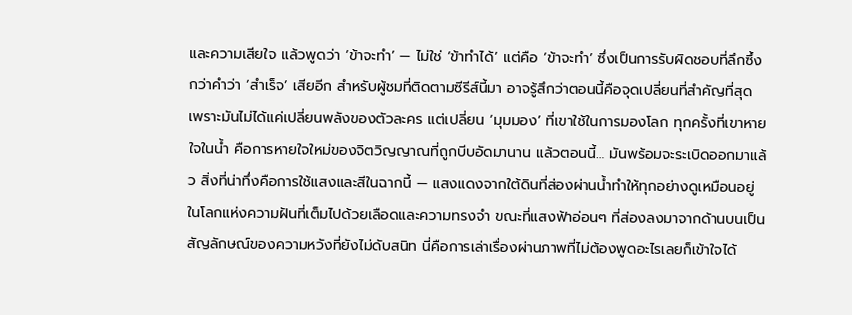และความเสียใจ แล้วพูดว่า ‘ข้าจะทำ’ — ไม่ใช่ ‘ข้าทำได้’ แต่คือ ‘ข้าจะทำ’ ซึ่งเป็นการรับผิดชอบที่ลึกซึ้งกว่าคำว่า ‘สำเร็จ’ เสียอีก สำหรับผู้ชมที่ติดตามซีรีส์นี้มา อาจรู้สึกว่าตอนนี้คือจุดเปลี่ยนที่สำคัญที่สุด เพราะมันไม่ได้แค่เปลี่ยนพลังของตัวละคร แต่เปลี่ยน ‘มุมมอง’ ที่เขาใช้ในการมองโลก ทุกครั้งที่เขาหายใจในน้ำ คือการหายใจใหม่ของจิตวิญญาณที่ถูกบีบอัดมานาน แล้วตอนนี้… มันพร้อมจะระเบิดออกมาแล้ว สิ่งที่น่าทึ่งคือการใช้แสงและสีในฉากนี้ — แสงแดงจากใต้ดินที่ส่องผ่านน้ำทำให้ทุกอย่างดูเหมือนอยู่ในโลกแห่งความฝันที่เต็มไปด้วยเลือดและความทรงจำ ขณะที่แสงฟ้าอ่อนๆ ที่ส่องลงมาจากด้านบนเป็นสัญลักษณ์ของความหวังที่ยังไม่ดับสนิท นี่คือการเล่าเรื่องผ่านภาพที่ไม่ต้องพูดอะไรเลยก็เข้าใจได้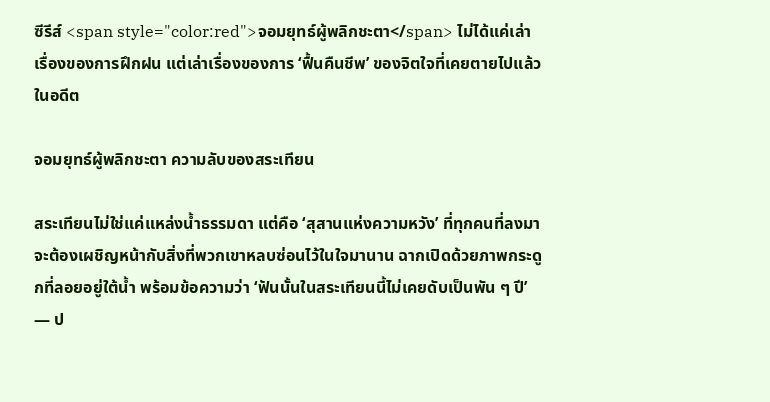ซีรีส์ <span style="color:red">จอมยุทธ์ผู้พลิกชะตา</span> ไม่ได้แค่เล่าเรื่องของการฝึกฝน แต่เล่าเรื่องของการ ‘ฟื้นคืนชีพ’ ของจิตใจที่เคยตายไปแล้วในอดีต

จอมยุทธ์ผู้พลิกชะตา ความลับของสระเทียน

สระเทียนไม่ใช่แค่แหล่งน้ำธรรมดา แต่คือ ‘สุสานแห่งความหวัง’ ที่ทุกคนที่ลงมาจะต้องเผชิญหน้ากับสิ่งที่พวกเขาหลบซ่อนไว้ในใจมานาน ฉากเปิดด้วยภาพกระดูกที่ลอยอยู่ใต้น้ำ พร้อมข้อความว่า ‘ฟันนั้นในสระเทียนนี้ไม่เคยดับเป็นพัน ๆ ปี’ — ป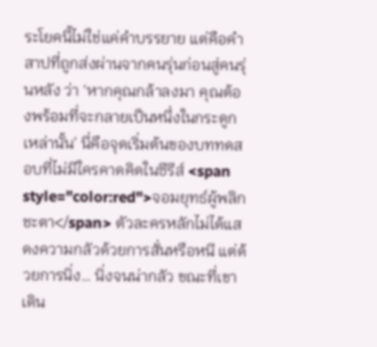ระโยคนี้ไม่ใช่แค่คำบรรยาย แต่คือคำสาปที่ถูกส่งผ่านจากคนรุ่นก่อนสู่คนรุ่นหลัง ว่า ‘หากคุณกล้าลงมา คุณต้องพร้อมที่จะกลายเป็นหนึ่งในกระดูกเหล่านั้น’ นี่คือจุดเริ่มต้นของบททดสอบที่ไม่มีใครคาดคิดในซีรีส์ <span style="color:red">จอมยุทธ์ผู้พลิกชะตา</span> ตัวละครหลักไม่ได้แสดงความกลัวด้วยการสั่นหรือหนี แต่ด้วยการนิ่ง… นิ่งจนน่ากลัว ขณะที่เขาเดิน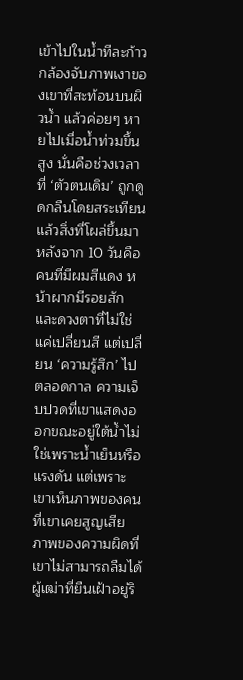เข้าไปในน้ำทีละก้าว กล้องจับภาพเงาของเขาที่สะท้อนบนผิวน้ำ แล้วค่อยๆ หายไปเมื่อน้ำท่วมขึ้นสูง นั่นคือช่วงเวลาที่ ‘ตัวตนเดิม’ ถูกดูดกลืนโดยสระเทียน แล้วสิ่งที่โผล่ขึ้นมาหลังจาก 10 วันคือคนที่มีผมสีแดง หน้าผากมีรอยสัก และดวงตาที่ไม่ใช่แค่เปลี่ยนสี แต่เปลี่ยน ‘ความรู้สึก’ ไปตลอดกาล ความเจ็บปวดที่เขาแสดงออกขณะอยู่ใต้น้ำไม่ใช่เพราะน้ำเย็นหรือแรงดัน แต่เพราะเขาเห็นภาพของคนที่เขาเคยสูญเสีย ภาพของความผิดที่เขาไม่สามารถลืมได้ ผู้เฒ่าที่ยืนเฝ้าอยู่ริ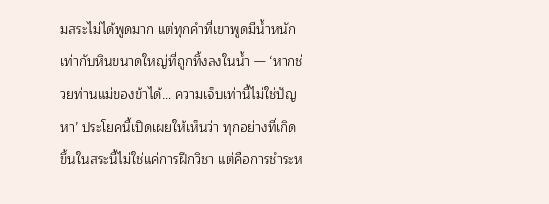มสระไม่ได้พูดมาก แต่ทุกคำที่เขาพูดมีน้ำหนักเท่ากับหินขนาดใหญ่ที่ถูกทิ้งลงในน้ำ — ‘หากช่วยท่านแม่ของข้าได้… ความเจ็บเท่านี้ไม่ใช่ปัญหา’ ประโยคนี้เปิดเผยให้เห็นว่า ทุกอย่างที่เกิดขึ้นในสระนี้ไม่ใช่แค่การฝึกวิชา แต่คือการชำระห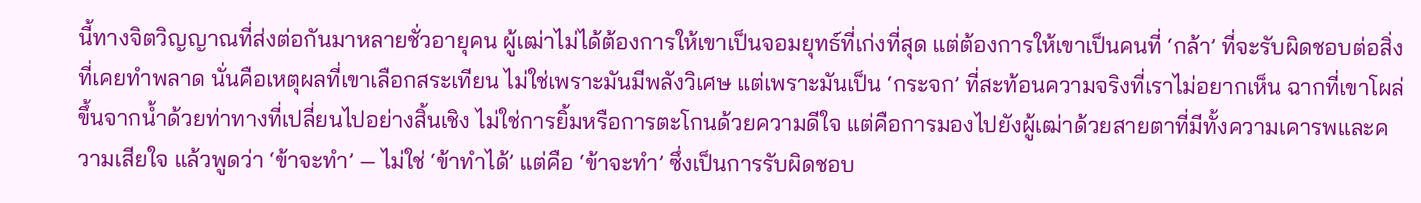นี้ทางจิตวิญญาณที่ส่งต่อกันมาหลายชั่วอายุคน ผู้เฒ่าไม่ได้ต้องการให้เขาเป็นจอมยุทธ์ที่เก่งที่สุด แต่ต้องการให้เขาเป็นคนที่ ‘กล้า’ ที่จะรับผิดชอบต่อสิ่งที่เคยทำพลาด นั่นคือเหตุผลที่เขาเลือกสระเทียน ไม่ใช่เพราะมันมีพลังวิเศษ แต่เพราะมันเป็น ‘กระจก’ ที่สะท้อนความจริงที่เราไม่อยากเห็น ฉากที่เขาโผล่ขึ้นจากน้ำด้วยท่าทางที่เปลี่ยนไปอย่างสิ้นเชิง ไม่ใช่การยิ้มหรือการตะโกนด้วยความดีใจ แต่คือการมองไปยังผู้เฒ่าด้วยสายตาที่มีทั้งความเคารพและความเสียใจ แล้วพูดว่า ‘ข้าจะทำ’ — ไม่ใช่ ‘ข้าทำได้’ แต่คือ ‘ข้าจะทำ’ ซึ่งเป็นการรับผิดชอบ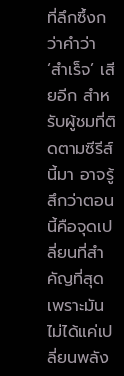ที่ลึกซึ้งกว่าคำว่า ‘สำเร็จ’ เสียอีก สำหรับผู้ชมที่ติดตามซีรีส์นี้มา อาจรู้สึกว่าตอนนี้คือจุดเปลี่ยนที่สำคัญที่สุด เพราะมันไม่ได้แค่เปลี่ยนพลัง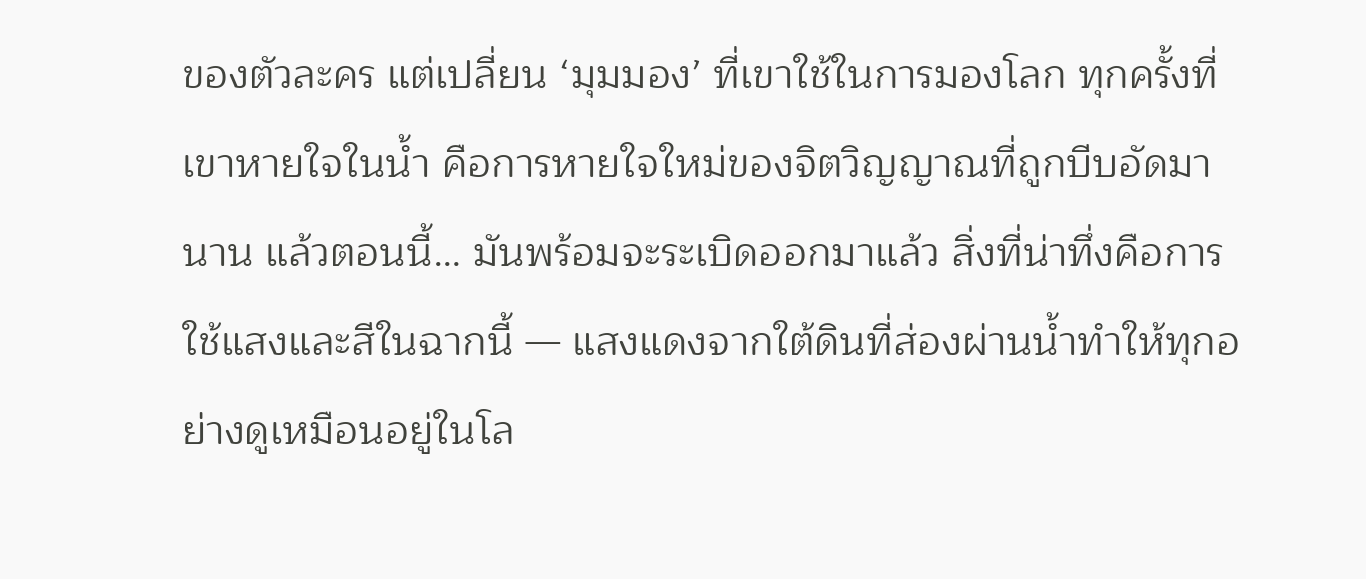ของตัวละคร แต่เปลี่ยน ‘มุมมอง’ ที่เขาใช้ในการมองโลก ทุกครั้งที่เขาหายใจในน้ำ คือการหายใจใหม่ของจิตวิญญาณที่ถูกบีบอัดมานาน แล้วตอนนี้… มันพร้อมจะระเบิดออกมาแล้ว สิ่งที่น่าทึ่งคือการใช้แสงและสีในฉากนี้ — แสงแดงจากใต้ดินที่ส่องผ่านน้ำทำให้ทุกอย่างดูเหมือนอยู่ในโล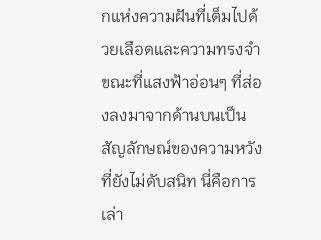กแห่งความฝันที่เต็มไปด้วยเลือดและความทรงจำ ขณะที่แสงฟ้าอ่อนๆ ที่ส่องลงมาจากด้านบนเป็นสัญลักษณ์ของความหวังที่ยังไม่ดับสนิท นี่คือการเล่า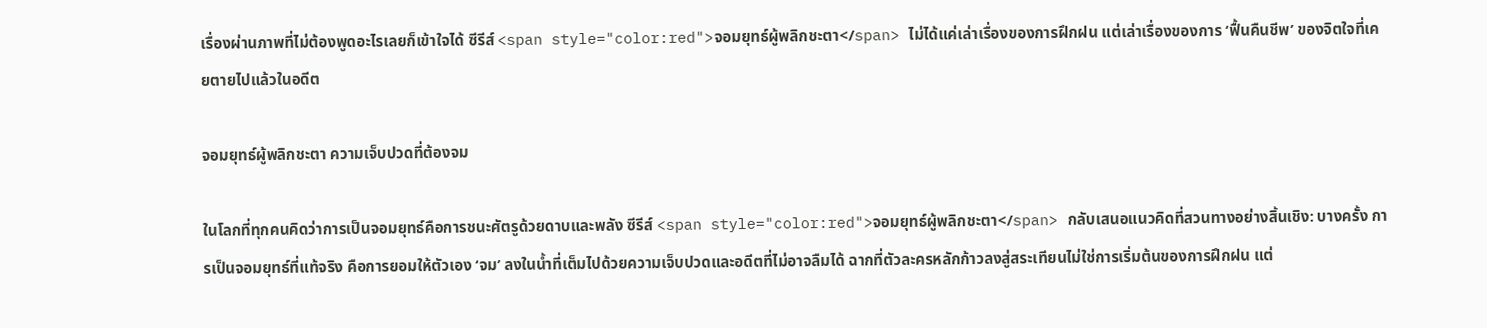เรื่องผ่านภาพที่ไม่ต้องพูดอะไรเลยก็เข้าใจได้ ซีรีส์ <span style="color:red">จอมยุทธ์ผู้พลิกชะตา</span> ไม่ได้แค่เล่าเรื่องของการฝึกฝน แต่เล่าเรื่องของการ ‘ฟื้นคืนชีพ’ ของจิตใจที่เคยตายไปแล้วในอดีต

จอมยุทธ์ผู้พลิกชะตา ความเจ็บปวดที่ต้องจม

ในโลกที่ทุกคนคิดว่าการเป็นจอมยุทธ์คือการชนะศัตรูด้วยดาบและพลัง ซีรีส์ <span style="color:red">จอมยุทธ์ผู้พลิกชะตา</span> กลับเสนอแนวคิดที่สวนทางอย่างสิ้นเชิง: บางครั้ง การเป็นจอมยุทธ์ที่แท้จริง คือการยอมให้ตัวเอง ‘จม’ ลงในน้ำที่เต็มไปด้วยความเจ็บปวดและอดีตที่ไม่อาจลืมได้ ฉากที่ตัวละครหลักก้าวลงสู่สระเทียนไม่ใช่การเริ่มต้นของการฝึกฝน แต่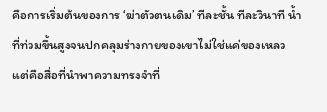คือการเริ่มต้นของการ ‘ฆ่าตัวตนเดิม’ ทีละชั้น ทีละวินาที น้ำที่ท่วมขึ้นสูงจนปกคลุมร่างกายของเขาไม่ใช่แค่ของเหลว แต่คือสื่อที่นำพาความทรงจำที่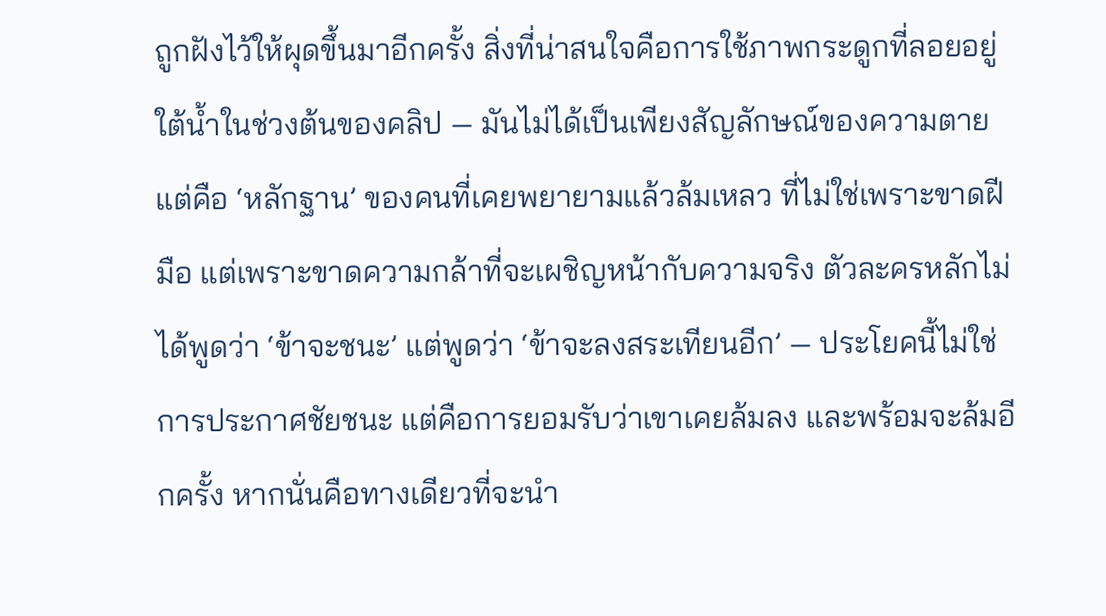ถูกฝังไว้ให้ผุดขึ้นมาอีกครั้ง สิ่งที่น่าสนใจคือการใช้ภาพกระดูกที่ลอยอยู่ใต้น้ำในช่วงต้นของคลิป — มันไม่ได้เป็นเพียงสัญลักษณ์ของความตาย แต่คือ ‘หลักฐาน’ ของคนที่เคยพยายามแล้วล้มเหลว ที่ไม่ใช่เพราะขาดฝีมือ แต่เพราะขาดความกล้าที่จะเผชิญหน้ากับความจริง ตัวละครหลักไม่ได้พูดว่า ‘ข้าจะชนะ’ แต่พูดว่า ‘ข้าจะลงสระเทียนอีก’ — ประโยคนี้ไม่ใช่การประกาศชัยชนะ แต่คือการยอมรับว่าเขาเคยล้มลง และพร้อมจะล้มอีกครั้ง หากนั่นคือทางเดียวที่จะนำ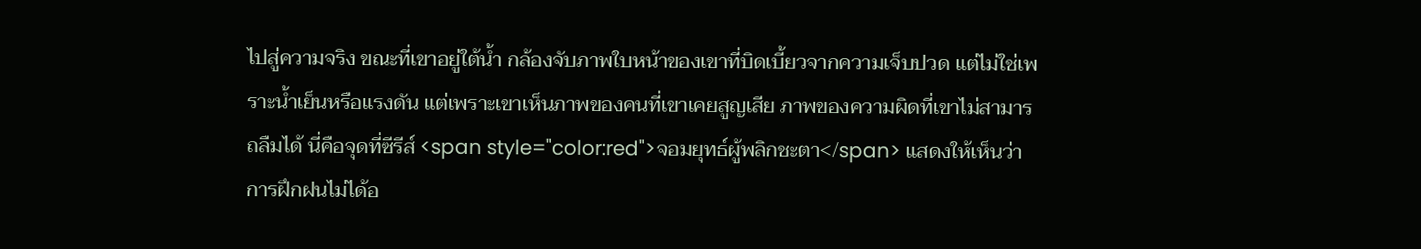ไปสู่ความจริง ขณะที่เขาอยู่ใต้น้ำ กล้องจับภาพใบหน้าของเขาที่บิดเบี้ยวจากความเจ็บปวด แต่ไม่ใช่เพราะน้ำเย็นหรือแรงดัน แต่เพราะเขาเห็นภาพของคนที่เขาเคยสูญเสีย ภาพของความผิดที่เขาไม่สามารถลืมได้ นี่คือจุดที่ซีรีส์ <span style="color:red">จอมยุทธ์ผู้พลิกชะตา</span> แสดงให้เห็นว่า การฝึกฝนไม่ได้อ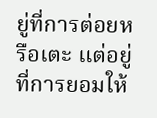ยู่ที่การต่อยหรือเตะ แต่อยู่ที่การยอมให้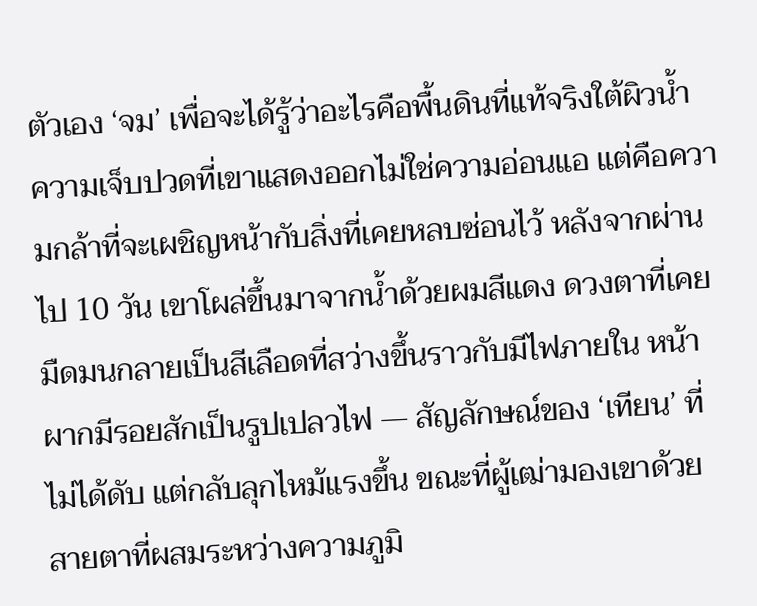ตัวเอง ‘จม’ เพื่อจะได้รู้ว่าอะไรคือพื้นดินที่แท้จริงใต้ผิวน้ำ ความเจ็บปวดที่เขาแสดงออกไม่ใช่ความอ่อนแอ แต่คือความกล้าที่จะเผชิญหน้ากับสิ่งที่เคยหลบซ่อนไว้ หลังจากผ่านไป 10 วัน เขาโผล่ขึ้นมาจากน้ำด้วยผมสีแดง ดวงตาที่เคยมืดมนกลายเป็นสีเลือดที่สว่างขึ้นราวกับมีไฟภายใน หน้าผากมีรอยสักเป็นรูปเปลวไฟ — สัญลักษณ์ของ ‘เทียน’ ที่ไม่ได้ดับ แต่กลับลุกไหม้แรงขึ้น ขณะที่ผู้เฒ่ามองเขาด้วยสายตาที่ผสมระหว่างความภูมิ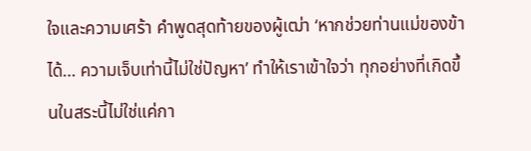ใจและความเศร้า คำพูดสุดท้ายของผู้เฒ่า ‘หากช่วยท่านแม่ของข้าได้… ความเจ็บเท่านี้ไม่ใช่ปัญหา’ ทำให้เราเข้าใจว่า ทุกอย่างที่เกิดขึ้นในสระนี้ไม่ใช่แค่กา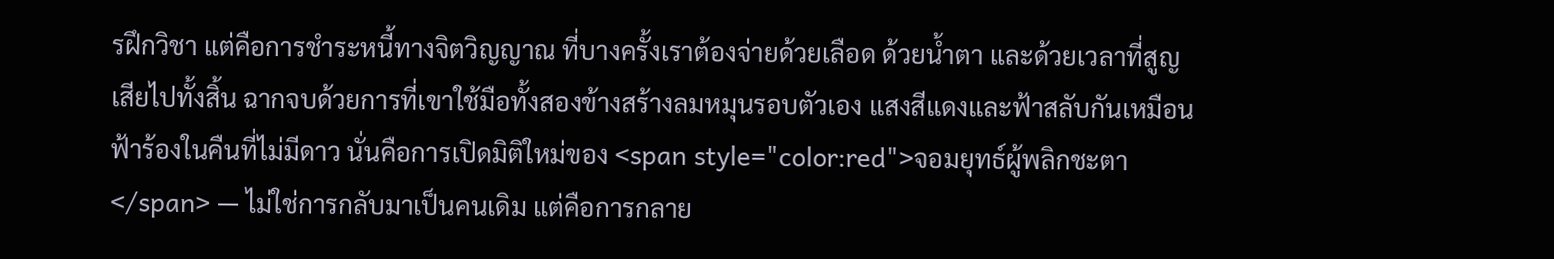รฝึกวิชา แต่คือการชำระหนี้ทางจิตวิญญาณ ที่บางครั้งเราต้องจ่ายด้วยเลือด ด้วยน้ำตา และด้วยเวลาที่สูญเสียไปทั้งสิ้น ฉากจบด้วยการที่เขาใช้มือทั้งสองข้างสร้างลมหมุนรอบตัวเอง แสงสีแดงและฟ้าสลับกันเหมือนฟ้าร้องในคืนที่ไม่มีดาว นั่นคือการเปิดมิติใหม่ของ <span style="color:red">จอมยุทธ์ผู้พลิกชะตา</span> — ไม่ใช่การกลับมาเป็นคนเดิม แต่คือการกลาย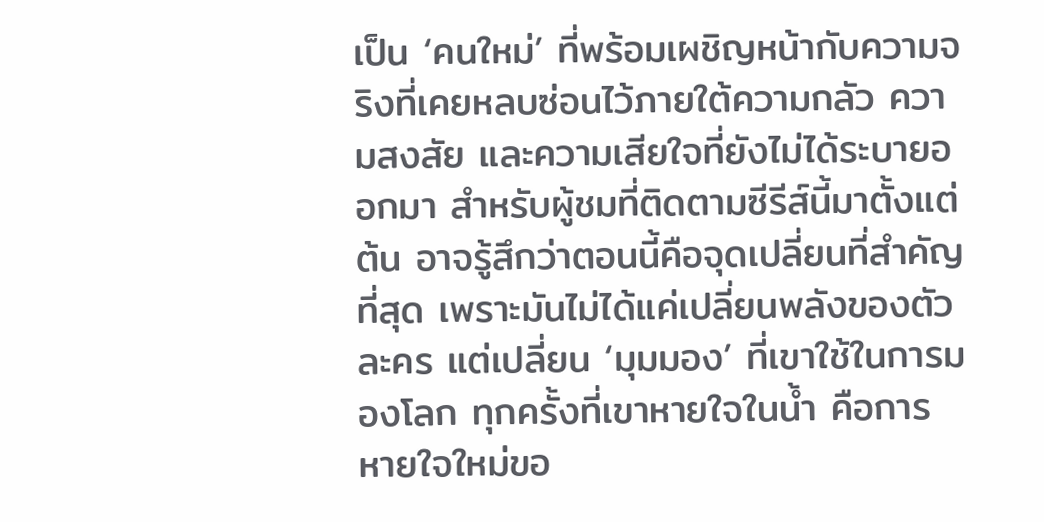เป็น ‘คนใหม่’ ที่พร้อมเผชิญหน้ากับความจริงที่เคยหลบซ่อนไว้ภายใต้ความกลัว ความสงสัย และความเสียใจที่ยังไม่ได้ระบายออกมา สำหรับผู้ชมที่ติดตามซีรีส์นี้มาตั้งแต่ต้น อาจรู้สึกว่าตอนนี้คือจุดเปลี่ยนที่สำคัญที่สุด เพราะมันไม่ได้แค่เปลี่ยนพลังของตัวละคร แต่เปลี่ยน ‘มุมมอง’ ที่เขาใช้ในการมองโลก ทุกครั้งที่เขาหายใจในน้ำ คือการหายใจใหม่ขอ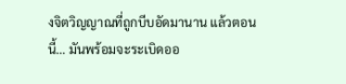งจิตวิญญาณที่ถูกบีบอัดมานาน แล้วตอนนี้… มันพร้อมจะระเบิดออ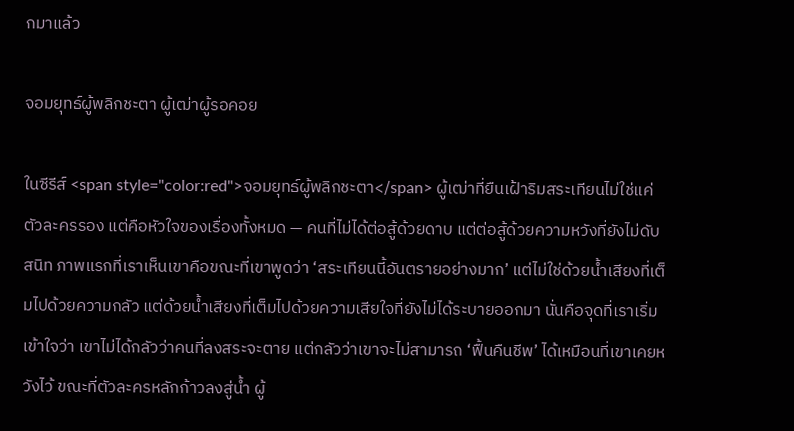กมาแล้ว

จอมยุทธ์ผู้พลิกชะตา ผู้เฒ่าผู้รอคอย

ในซีรีส์ <span style="color:red">จอมยุทธ์ผู้พลิกชะตา</span> ผู้เฒ่าที่ยืนเฝ้าริมสระเทียนไม่ใช่แค่ตัวละครรอง แต่คือหัวใจของเรื่องทั้งหมด — คนที่ไม่ได้ต่อสู้ด้วยดาบ แต่ต่อสู้ด้วยความหวังที่ยังไม่ดับสนิท ภาพแรกที่เราเห็นเขาคือขณะที่เขาพูดว่า ‘สระเทียนนี้อันตรายอย่างมาก’ แต่ไม่ใช่ด้วยน้ำเสียงที่เต็มไปด้วยความกลัว แต่ด้วยน้ำเสียงที่เต็มไปด้วยความเสียใจที่ยังไม่ได้ระบายออกมา นั่นคือจุดที่เราเริ่มเข้าใจว่า เขาไม่ได้กลัวว่าคนที่ลงสระจะตาย แต่กลัวว่าเขาจะไม่สามารถ ‘ฟื้นคืนชีพ’ ได้เหมือนที่เขาเคยหวังไว้ ขณะที่ตัวละครหลักก้าวลงสู่น้ำ ผู้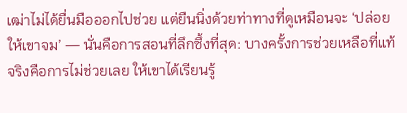เฒ่าไม่ได้ยื่นมือออกไปช่วย แต่ยืนนิ่งด้วยท่าทางที่ดูเหมือนจะ ‘ปล่อยให้เขาจม’ — นั่นคือการสอนที่ลึกซึ้งที่สุด: บางครั้งการช่วยเหลือที่แท้จริงคือการไม่ช่วยเลย ให้เขาได้เรียนรู้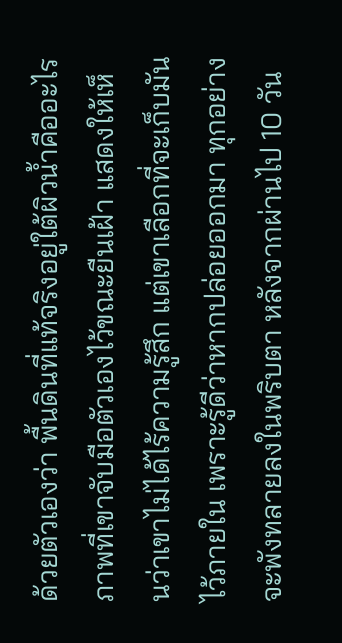ด้วยตัวเองว่า พื้นดินที่แท้จริงอยู่ใต้ผิวน้ำคืออะไร ภาพที่เขาจับมือตัวเองไว้ขณะยืนเฝ้า แสดงให้เห็นว่าเขาไม่ได้ไร้ความรู้สึก แต่เขาเลือกที่จะเก็บมันไว้ภายใน เพราะรู้ดีว่าหากปล่อยออกมา ทุกอย่างจะพังทลายลงในพริบตา หลังจากผ่านไป 10 วัน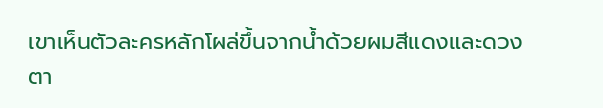เขาเห็นตัวละครหลักโผล่ขึ้นจากน้ำด้วยผมสีแดงและดวงตา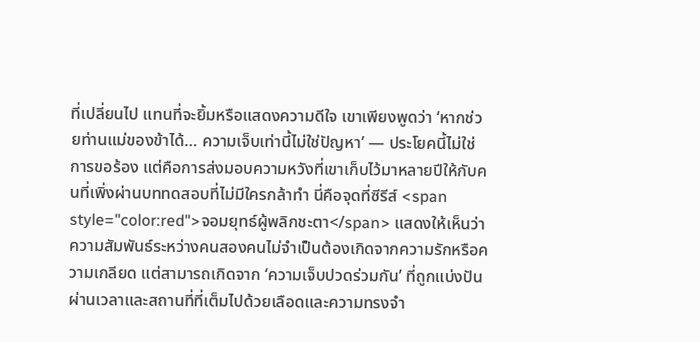ที่เปลี่ยนไป แทนที่จะยิ้มหรือแสดงความดีใจ เขาเพียงพูดว่า ‘หากช่วยท่านแม่ของข้าได้… ความเจ็บเท่านี้ไม่ใช่ปัญหา’ — ประโยคนี้ไม่ใช่การขอร้อง แต่คือการส่งมอบความหวังที่เขาเก็บไว้มาหลายปีให้กับคนที่เพิ่งผ่านบททดสอบที่ไม่มีใครกล้าทำ นี่คือจุดที่ซีรีส์ <span style="color:red">จอมยุทธ์ผู้พลิกชะตา</span> แสดงให้เห็นว่า ความสัมพันธ์ระหว่างคนสองคนไม่จำเป็นต้องเกิดจากความรักหรือความเกลียด แต่สามารถเกิดจาก ‘ความเจ็บปวดร่วมกัน’ ที่ถูกแบ่งปันผ่านเวลาและสถานที่ที่เต็มไปด้วยเลือดและความทรงจำ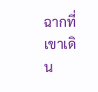ฉากที่เขาเดิน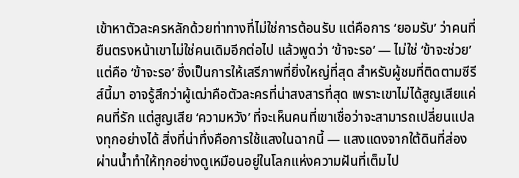เข้าหาตัวละครหลักด้วยท่าทางที่ไม่ใช่การต้อนรับ แต่คือการ ‘ยอมรับ’ ว่าคนที่ยืนตรงหน้าเขาไม่ใช่คนเดิมอีกต่อไป แล้วพูดว่า ‘ข้าจะรอ’ — ไม่ใช่ ‘ข้าจะช่วย’ แต่คือ ‘ข้าจะรอ’ ซึ่งเป็นการให้เสรีภาพที่ยิ่งใหญ่ที่สุด สำหรับผู้ชมที่ติดตามซีรีส์นี้มา อาจรู้สึกว่าผู้เฒ่าคือตัวละครที่น่าสงสารที่สุด เพราะเขาไม่ได้สูญเสียแค่คนที่รัก แต่สูญเสีย ‘ความหวัง’ ที่จะเห็นคนที่เขาเชื่อว่าจะสามารถเปลี่ยนแปลงทุกอย่างได้ สิ่งที่น่าทึ่งคือการใช้แสงในฉากนี้ — แสงแดงจากใต้ดินที่ส่องผ่านน้ำทำให้ทุกอย่างดูเหมือนอยู่ในโลกแห่งความฝันที่เต็มไป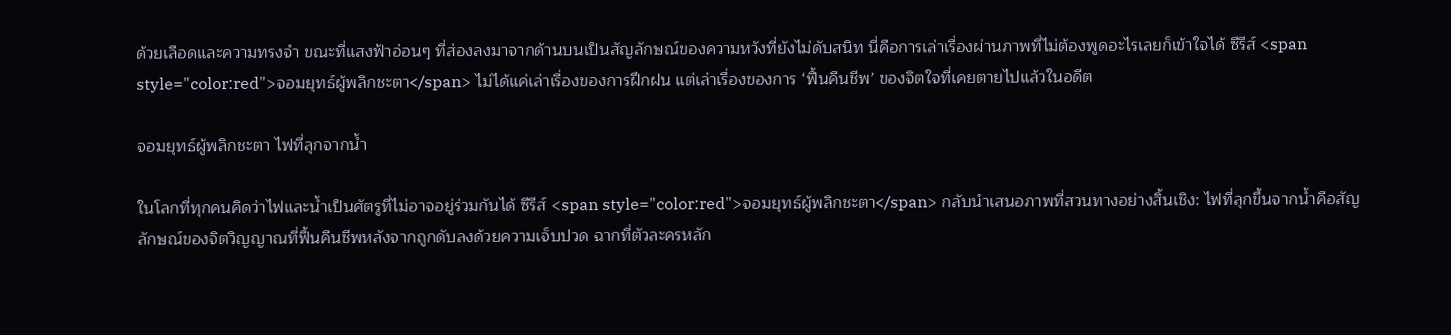ด้วยเลือดและความทรงจำ ขณะที่แสงฟ้าอ่อนๆ ที่ส่องลงมาจากด้านบนเป็นสัญลักษณ์ของความหวังที่ยังไม่ดับสนิท นี่คือการเล่าเรื่องผ่านภาพที่ไม่ต้องพูดอะไรเลยก็เข้าใจได้ ซีรีส์ <span style="color:red">จอมยุทธ์ผู้พลิกชะตา</span> ไม่ได้แค่เล่าเรื่องของการฝึกฝน แต่เล่าเรื่องของการ ‘ฟื้นคืนชีพ’ ของจิตใจที่เคยตายไปแล้วในอดีต

จอมยุทธ์ผู้พลิกชะตา ไฟที่ลุกจากน้ำ

ในโลกที่ทุกคนคิดว่าไฟและน้ำเป็นศัตรูที่ไม่อาจอยู่ร่วมกันได้ ซีรีส์ <span style="color:red">จอมยุทธ์ผู้พลิกชะตา</span> กลับนำเสนอภาพที่สวนทางอย่างสิ้นเชิง: ไฟที่ลุกขึ้นจากน้ำคือสัญลักษณ์ของจิตวิญญาณที่ฟื้นคืนชีพหลังจากถูกดับลงด้วยความเจ็บปวด ฉากที่ตัวละครหลัก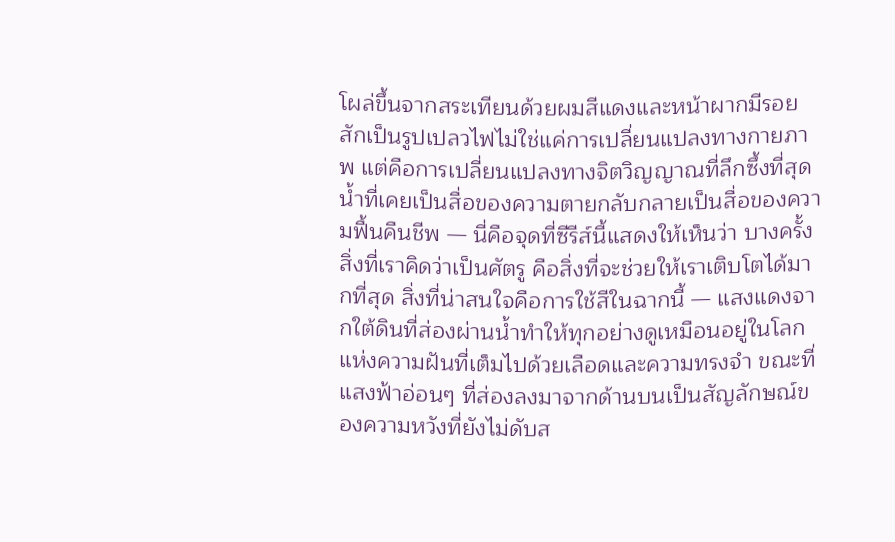โผล่ขึ้นจากสระเทียนด้วยผมสีแดงและหน้าผากมีรอยสักเป็นรูปเปลวไฟไม่ใช่แค่การเปลี่ยนแปลงทางกายภาพ แต่คือการเปลี่ยนแปลงทางจิตวิญญาณที่ลึกซึ้งที่สุด น้ำที่เคยเป็นสื่อของความตายกลับกลายเป็นสื่อของความฟื้นคืนชีพ — นี่คือจุดที่ซีรีส์นี้แสดงให้เห็นว่า บางครั้งสิ่งที่เราคิดว่าเป็นศัตรู คือสิ่งที่จะช่วยให้เราเติบโตได้มากที่สุด สิ่งที่น่าสนใจคือการใช้สีในฉากนี้ — แสงแดงจากใต้ดินที่ส่องผ่านน้ำทำให้ทุกอย่างดูเหมือนอยู่ในโลกแห่งความฝันที่เต็มไปด้วยเลือดและความทรงจำ ขณะที่แสงฟ้าอ่อนๆ ที่ส่องลงมาจากด้านบนเป็นสัญลักษณ์ของความหวังที่ยังไม่ดับส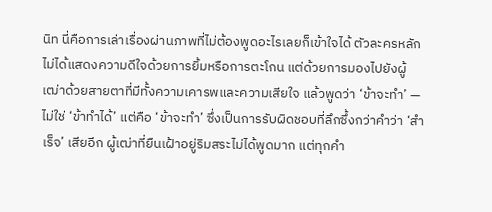นิท นี่คือการเล่าเรื่องผ่านภาพที่ไม่ต้องพูดอะไรเลยก็เข้าใจได้ ตัวละครหลักไม่ได้แสดงความดีใจด้วยการยิ้มหรือการตะโกน แต่ด้วยการมองไปยังผู้เฒ่าด้วยสายตาที่มีทั้งความเคารพและความเสียใจ แล้วพูดว่า ‘ข้าจะทำ’ — ไม่ใช่ ‘ข้าทำได้’ แต่คือ ‘ข้าจะทำ’ ซึ่งเป็นการรับผิดชอบที่ลึกซึ้งกว่าคำว่า ‘สำเร็จ’ เสียอีก ผู้เฒ่าที่ยืนเฝ้าอยู่ริมสระไม่ได้พูดมาก แต่ทุกคำ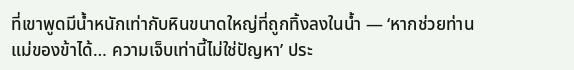ที่เขาพูดมีน้ำหนักเท่ากับหินขนาดใหญ่ที่ถูกทิ้งลงในน้ำ — ‘หากช่วยท่านแม่ของข้าได้… ความเจ็บเท่านี้ไม่ใช่ปัญหา’ ประ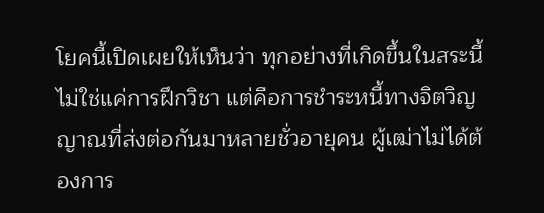โยคนี้เปิดเผยให้เห็นว่า ทุกอย่างที่เกิดขึ้นในสระนี้ไม่ใช่แค่การฝึกวิชา แต่คือการชำระหนี้ทางจิตวิญญาณที่ส่งต่อกันมาหลายชั่วอายุคน ผู้เฒ่าไม่ได้ต้องการ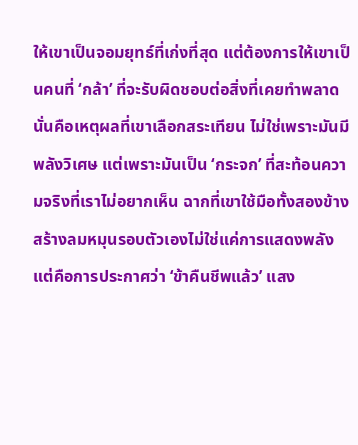ให้เขาเป็นจอมยุทธ์ที่เก่งที่สุด แต่ต้องการให้เขาเป็นคนที่ ‘กล้า’ ที่จะรับผิดชอบต่อสิ่งที่เคยทำพลาด นั่นคือเหตุผลที่เขาเลือกสระเทียน ไม่ใช่เพราะมันมีพลังวิเศษ แต่เพราะมันเป็น ‘กระจก’ ที่สะท้อนความจริงที่เราไม่อยากเห็น ฉากที่เขาใช้มือทั้งสองข้างสร้างลมหมุนรอบตัวเองไม่ใช่แค่การแสดงพลัง แต่คือการประกาศว่า ‘ข้าคืนชีพแล้ว’ แสง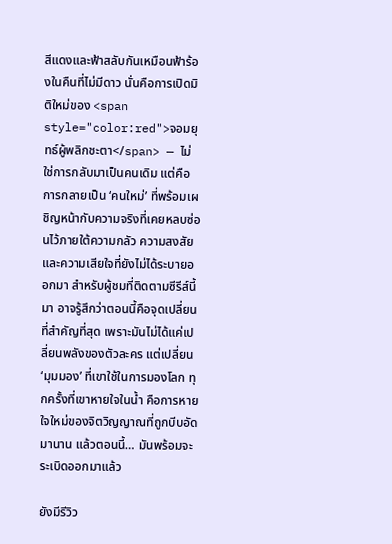สีแดงและฟ้าสลับกันเหมือนฟ้าร้องในคืนที่ไม่มีดาว นั่นคือการเปิดมิติใหม่ของ <span style="color:red">จอมยุทธ์ผู้พลิกชะตา</span> — ไม่ใช่การกลับมาเป็นคนเดิม แต่คือการกลายเป็น ‘คนใหม่’ ที่พร้อมเผชิญหน้ากับความจริงที่เคยหลบซ่อนไว้ภายใต้ความกลัว ความสงสัย และความเสียใจที่ยังไม่ได้ระบายออกมา สำหรับผู้ชมที่ติดตามซีรีส์นี้มา อาจรู้สึกว่าตอนนี้คือจุดเปลี่ยนที่สำคัญที่สุด เพราะมันไม่ได้แค่เปลี่ยนพลังของตัวละคร แต่เปลี่ยน ‘มุมมอง’ ที่เขาใช้ในการมองโลก ทุกครั้งที่เขาหายใจในน้ำ คือการหายใจใหม่ของจิตวิญญาณที่ถูกบีบอัดมานาน แล้วตอนนี้… มันพร้อมจะระเบิดออกมาแล้ว

ยังมีรีวิว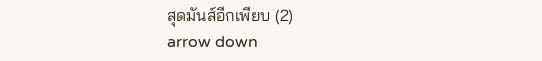สุดมันส์อีกเพียบ (2)
arrow down